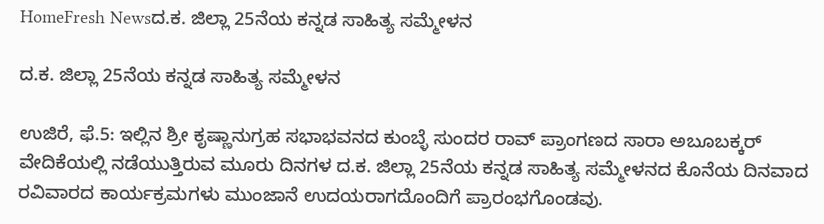HomeFresh Newsದ.ಕ. ಜಿಲ್ಲಾ 25ನೆಯ ಕನ್ನಡ ಸಾಹಿತ್ಯ ಸಮ್ಮೇಳನ

ದ.ಕ. ಜಿಲ್ಲಾ 25ನೆಯ ಕನ್ನಡ ಸಾಹಿತ್ಯ ಸಮ್ಮೇಳನ

ಉಜಿರೆ, ಫೆ.5: ಇಲ್ಲಿನ ಶ್ರೀ ಕೃಷ್ಣಾನುಗ್ರಹ ಸಭಾಭವನದ ಕುಂಬ್ಳೆ ಸುಂದರ ರಾವ್ ಪ್ರಾಂಗಣದ ಸಾರಾ ಅಬೂಬಕ್ಕರ್ ವೇದಿಕೆಯಲ್ಲಿ ನಡೆಯುತ್ತಿರುವ ಮೂರು ದಿನಗಳ ದ.ಕ. ಜಿಲ್ಲಾ 25ನೆಯ ಕನ್ನಡ ಸಾಹಿತ್ಯ ಸಮ್ಮೇಳನದ ಕೊನೆಯ ದಿನವಾದ ರವಿವಾರದ ಕಾರ್ಯಕ್ರಮಗಳು ಮುಂಜಾನೆ ಉದಯರಾಗದೊಂದಿಗೆ ಪ್ರಾರಂಭಗೊಂಡವು.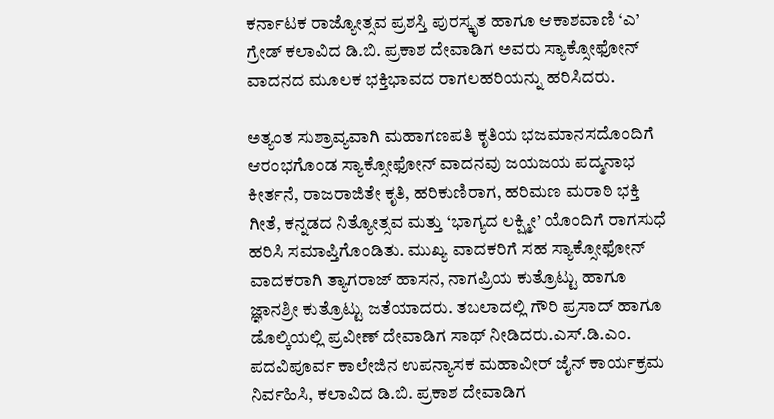ಕರ್ನಾಟಕ ರಾಜ್ಯೋತ್ಸವ ಪ್ರಶಸ್ತಿ ಪುರಸ್ಕೃತ ಹಾಗೂ ಆಕಾಶವಾಣಿ ‘ಎ’ ಗ್ರೇಡ್ ಕಲಾವಿದ ಡಿ.ಬಿ. ಪ್ರಕಾಶ ದೇವಾಡಿಗ ಅವರು ಸ್ಯಾಕ್ಸೋಫೋನ್ ವಾದನದ ಮೂಲಕ ಭಕ್ತಿಭಾವದ ರಾಗಲಹರಿಯನ್ನು ಹರಿಸಿದರು.

ಅತ್ಯಂತ ಸುಶ್ರಾವ್ಯವಾಗಿ ಮಹಾಗಣಪತಿ ಕೃತಿಯ ಭಜಮಾನಸದೊಂದಿಗೆ ಆರಂಭಗೊಂಡ ಸ್ಯಾಕ್ಸೋಫೋನ್ ವಾದನವು ಜಯಜಯ ಪದ್ಮನಾಭ ಕೀರ್ತನೆ, ರಾಜರಾಜಿತೇ ಕೃತಿ, ಹರಿಕುಣಿರಾಗ, ಹರಿಮಣ ಮರಾಠಿ ಭಕ್ತಿ ಗೀತೆ, ಕನ್ನಡದ ನಿತ್ಯೋತ್ಸವ ಮತ್ತು ‘ಭಾಗ್ಯದ ಲಕ್ಷ್ಮೀ’ ಯೊಂದಿಗೆ ರಾಗಸುಧೆ ಹರಿಸಿ ಸಮಾಪ್ತಿಗೊಂಡಿತು. ಮುಖ್ಯ ವಾದಕರಿಗೆ ಸಹ ಸ್ಯಾಕ್ಸೋಫೋನ್ ವಾದಕರಾಗಿ ತ್ಯಾಗರಾಜ್ ಹಾಸನ, ನಾಗಪ್ರಿಯ ಕುತ್ರೊಟ್ಟು ಹಾಗೂ ಜ್ಞಾನಶ್ರೀ ಕುತ್ರೊಟ್ಟು ಜತೆಯಾದರು. ತಬಲಾದಲ್ಲಿ ಗೌರಿ ಪ್ರಸಾದ್ ಹಾಗೂ ಡೊಲ್ಕಿಯಲ್ಲಿ ಪ್ರವೀಣ್ ದೇವಾಡಿಗ ಸಾಥ್ ನೀಡಿದರು.ಎಸ್.ಡಿ.ಎಂ. ಪದವಿಪೂರ್ವ ಕಾಲೇಜಿನ ಉಪನ್ಯಾಸಕ ಮಹಾವೀರ್ ಜೈನ್ ಕಾರ್ಯಕ್ರಮ ನಿರ್ವಹಿಸಿ, ಕಲಾವಿದ ಡಿ.ಬಿ. ಪ್ರಕಾಶ ದೇವಾಡಿಗ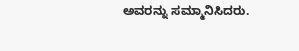ಅವರನ್ನು ಸಮ್ಮಾನಿಸಿದರು.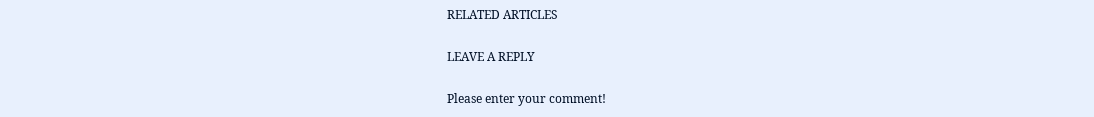RELATED ARTICLES

LEAVE A REPLY

Please enter your comment!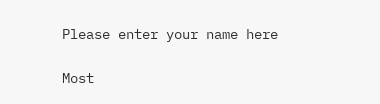Please enter your name here

Most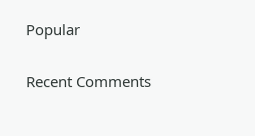Popular

Recent Comments